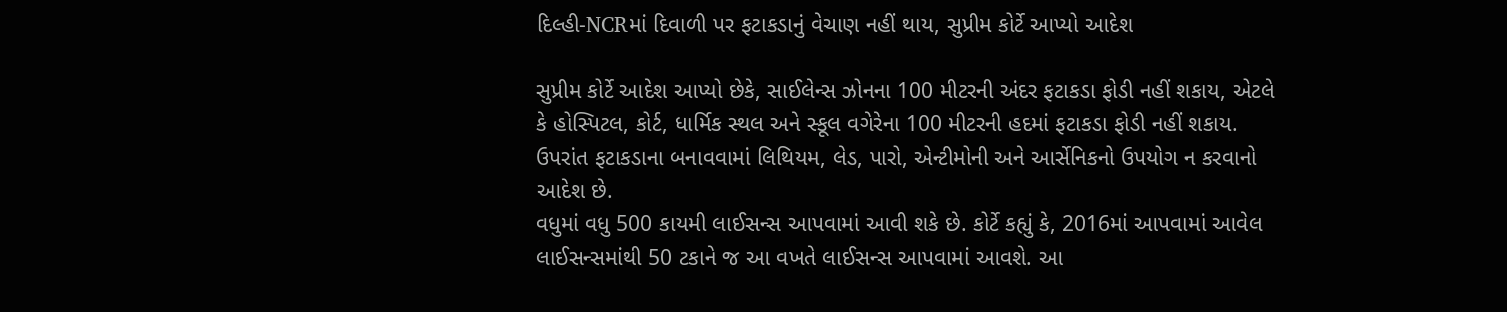દિલ્હી-NCRમાં દિવાળી પર ફટાકડાનું વેચાણ નહીં થાય, સુપ્રીમ કોર્ટે આપ્યો આદેશ

સુપ્રીમ કોર્ટે આદેશ આપ્યો છેકે, સાઈલેન્સ ઝોનના 100 મીટરની અંદર ફટાકડા ફોડી નહીં શકાય, એટલે કે હોસ્પિટલ, કોર્ટ, ધાર્મિક સ્થલ અને સ્કૂલ વગેરેના 100 મીટરની હદમાં ફટાકડા ફોડી નહીં શકાય. ઉપરાંત ફટાકડાના બનાવવામાં લિથિયમ, લેડ, પારો, એન્ટીમોની અને આર્સેનિકનો ઉપયોગ ન કરવાનો આદેશ છે.
વધુમાં વધુ 500 કાયમી લાઈસન્સ આપવામાં આવી શકે છે. કોર્ટે કહ્યું કે, 2016માં આપવામાં આવેલ લાઈસન્સમાંથી 50 ટકાને જ આ વખતે લાઈસન્સ આપવામાં આવશે. આ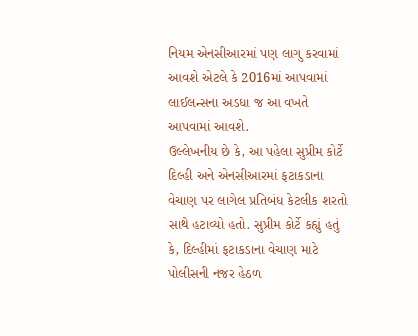નિયમ એનસીઆરમાં પણ લાગુ કરવામાં આવશે એટલે કે 2016માં આપવામાં લાઈલન્સના અડધા જ આ વખતે આપવામાં આવશે.
ઉલ્લેખનીય છે કે, આ પહેલા સુપ્રીમ કોર્ટે દિલ્હી અને એનસીઆરમાં ફટાકડાના વેચાણ પર લાગેલ પ્રતિબંધ કેટલીક શરતો સાથે હટાવ્યો હતો. સુપ્રીમ કોર્ટે કહ્યું હતું કે, દિલ્હીમાં ફટાકડાના વેચાણ માટે પોલીસની નજર હેઠળ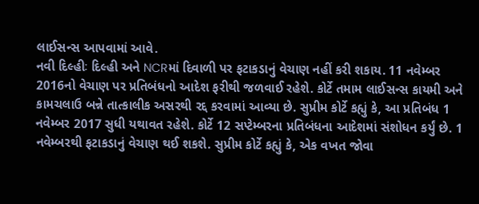લાઈસન્સ આપવામાં આવે.
નવી દિલ્હીઃ દિલ્હી અને NCRમાં દિવાળી પર ફટાકડાનું વેચાણ નહીં કરી શકાય. 11 નવેમ્બર 2016નો વેચાણ પર પ્રતિબંધનો આદેશ ફરીથી જળવાઈ રહેશે. કોર્ટે તમામ લાઈસન્સ કાયમી અને કામચલાઉ બન્ને તાત્કાલીક અસરથી રદ્દ કરવામાં આવ્યા છે. સુપ્રીમ કોર્ટે કહ્યું કે, આ પ્રતિબંધ 1 નવેમ્બર 2017 સુધી યથાવત રહેશે. કોર્ટે 12 સપ્ટેમ્બરના પ્રતિબંધના આદેશમાં સંશોધન કર્યું છે. 1 નવેમ્બરથી ફટાકડાનું વેચાણ થઈ શકશે. સુપ્રીમ કોર્ટે કહ્યું કે, એક વખત જોવા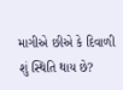માગીએ છીએ કે દિવાળી શું સ્થિતિ થાય છે?